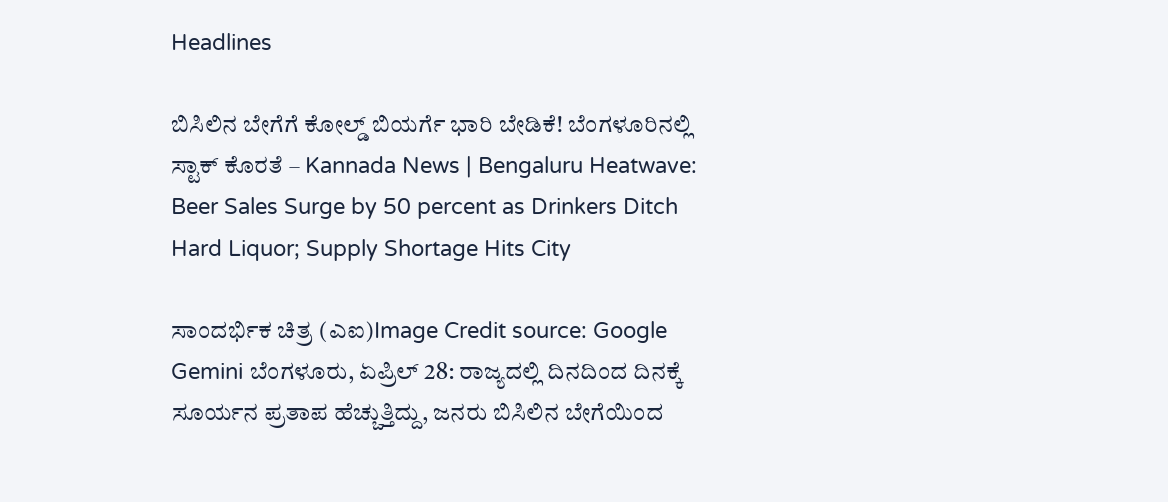Headlines

ಬಿಸಿಲಿನ ಬೇಗೆಗೆ ಕೋಲ್ಡ್ ಬಿಯರ್ಗೆ ಭಾರಿ ಬೇಡಿಕೆ! ಬೆಂಗಳೂರಿನಲ್ಲಿ ಸ್ಟಾಕ್ ಕೊರತೆ – Kannada News | Bengaluru Heatwave: Beer Sales Surge by 50 percent as Drinkers Ditch Hard Liquor; Supply Shortage Hits City

ಸಾಂದರ್ಭಿಕ ಚಿತ್ರ (ಎಐ)Image Credit source: Google Gemini ಬೆಂಗಳೂರು, ಏಪ್ರಿಲ್ 28: ರಾಜ್ಯದಲ್ಲಿ ದಿನದಿಂದ ದಿನಕ್ಕೆ ಸೂರ್ಯನ ಪ್ರತಾಪ ಹೆಚ್ಚುತ್ತಿದ್ದು, ಜನರು ಬಿಸಿಲಿನ ಬೇಗೆಯಿಂದ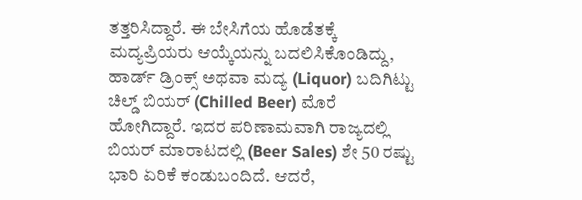ತತ್ತರಿಸಿದ್ದಾರೆ. ಈ ಬೇಸಿಗೆಯ ಹೊಡೆತಕ್ಕೆ ಮದ್ಯಪ್ರಿಯರು ಆಯ್ಕೆಯನ್ನು ಬದಲಿಸಿಕೊಂಡಿದ್ದು, ಹಾರ್ಡ್ ಡ್ರಿಂಕ್ಸ್ ಅಥವಾ ಮದ್ಯ (Liquor) ಬದಿಗಿಟ್ಟು ಚಿಲ್ಡ್ ಬಿಯರ್ (Chilled Beer) ಮೊರೆ ಹೋಗಿದ್ದಾರೆ. ಇದರ ಪರಿಣಾಮವಾಗಿ ರಾಜ್ಯದಲ್ಲಿ ಬಿಯರ್ ಮಾರಾಟದಲ್ಲಿ (Beer Sales) ಶೇ 50 ರಷ್ಟು ಭಾರಿ ಏರಿಕೆ ಕಂಡುಬಂದಿದೆ. ಆದರೆ,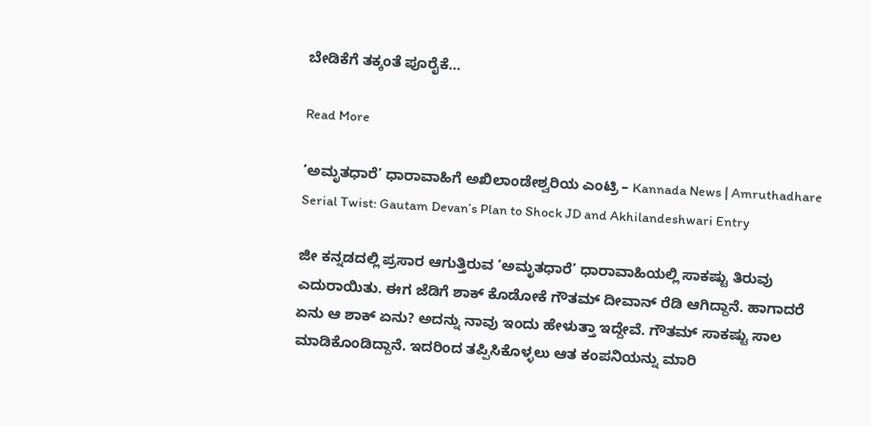ಬೇಡಿಕೆಗೆ ತಕ್ಕಂತೆ ಪೂರೈಕೆ…

Read More

‘ಅಮೃತಧಾರೆ’ ಧಾರಾವಾಹಿಗೆ ಅಖಿಲಾಂಡೇಶ್ವರಿಯ ಎಂಟ್ರಿ – Kannada News | Amruthadhare Serial Twist: Gautam Devan’s Plan to Shock JD and Akhilandeshwari Entry

ಜೀ ಕನ್ನಡದಲ್ಲಿ ಪ್ರಸಾರ ಆಗುತ್ತಿರುವ ‘ಅಮೃತಧಾರೆ’ ಧಾರಾವಾಹಿಯಲ್ಲಿ ಸಾಕಷ್ಟು ತಿರುವು ಎದುರಾಯಿತು. ಈಗ ಜೆಡಿಗೆ ಶಾಕ್ ಕೊಡೋಕೆ ಗೌತಮ್ ದೀವಾನ್ ರೆಡಿ ಆಗಿದ್ದಾನೆ. ಹಾಗಾದರೆ ಏನು ಆ ಶಾಕ್ ಏನು? ಅದನ್ನು ನಾವು ಇಂದು ಹೇಳುತ್ತಾ ಇದ್ದೇವೆ. ಗೌತಮ್ ಸಾಕಷ್ಟು ಸಾಲ ಮಾಡಿಕೊಂಡಿದ್ದಾನೆ. ಇದರಿಂದ ತಪ್ಪಿಸಿಕೊಳ್ಳಲು ಆತ ಕಂಪನಿಯನ್ನು ಮಾರಿ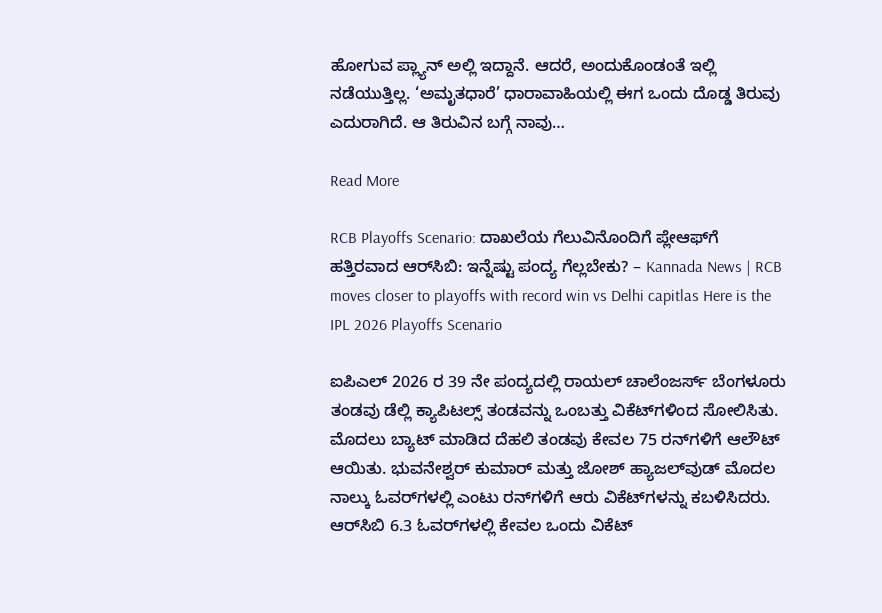ಹೋಗುವ ಪ್ಲ್ಯಾನ್ ಅಲ್ಲಿ ಇದ್ದಾನೆ. ಆದರೆ, ಅಂದುಕೊಂಡಂತೆ ಇಲ್ಲಿ ನಡೆಯುತ್ತಿಲ್ಲ. ‘ಅಮೃತಧಾರೆ’ ಧಾರಾವಾಹಿಯಲ್ಲಿ ಈಗ ಒಂದು ದೊಡ್ಡ ತಿರುವು ಎದುರಾಗಿದೆ. ಆ ತಿರುವಿನ ಬಗ್ಗೆ ನಾವು…

Read More

RCB Playoffs Scenario: ದಾಖಲೆಯ ಗೆಲುವಿನೊಂದಿಗೆ ಪ್ಲೇಆಫ್‌ಗೆ ಹತ್ತಿರವಾದ ಆರ್‌ಸಿಬಿ: ಇನ್ನೆಷ್ಟು ಪಂದ್ಯ ಗೆಲ್ಲಬೇಕು? – Kannada News | RCB moves closer to playoffs with record win vs Delhi capitlas Here is the IPL 2026 Playoffs Scenario

ಐಪಿಎಲ್ 2026 ರ 39 ನೇ ಪಂದ್ಯದಲ್ಲಿ ರಾಯಲ್ ಚಾಲೆಂಜರ್ಸ್ ಬೆಂಗಳೂರು ತಂಡವು ಡೆಲ್ಲಿ ಕ್ಯಾಪಿಟಲ್ಸ್ ತಂಡವನ್ನು ಒಂಬತ್ತು ವಿಕೆಟ್‌ಗಳಿಂದ ಸೋಲಿಸಿತು. ಮೊದಲು ಬ್ಯಾಟ್ ಮಾಡಿದ ದೆಹಲಿ ತಂಡವು ಕೇವಲ 75 ರನ್‌ಗಳಿಗೆ ಆಲೌಟ್ ಆಯಿತು. ಭುವನೇಶ್ವರ್ ಕುಮಾರ್ ಮತ್ತು ಜೋಶ್ ಹ್ಯಾಜಲ್‌ವುಡ್ ಮೊದಲ ನಾಲ್ಕು ಓವರ್‌ಗಳಲ್ಲಿ ಎಂಟು ರನ್‌ಗಳಿಗೆ ಆರು ವಿಕೆಟ್‌ಗಳನ್ನು ಕಬಳಿಸಿದರು. ಆರ್‌ಸಿಬಿ 6.3 ಓವರ್‌ಗಳಲ್ಲಿ ಕೇವಲ ಒಂದು ವಿಕೆಟ್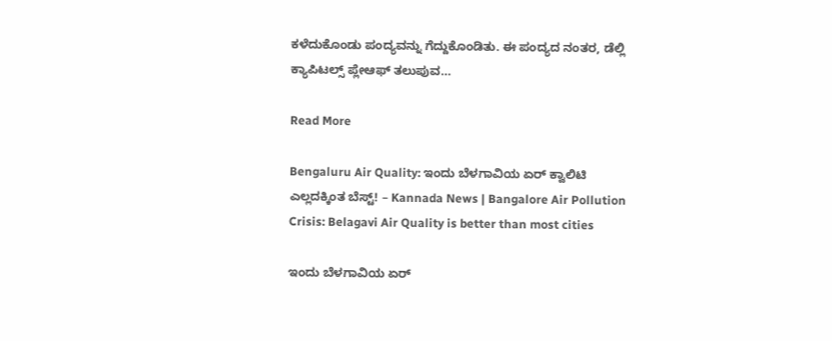ಕಳೆದುಕೊಂಡು ಪಂದ್ಯವನ್ನು ಗೆದ್ದುಕೊಂಡಿತು. ಈ ಪಂದ್ಯದ ನಂತರ, ಡೆಲ್ಲಿ ಕ್ಯಾಪಿಟಲ್ಸ್ ಪ್ಲೇಆಫ್ ತಲುಪುವ…

Read More

Bengaluru Air Quality: ಇಂದು ಬೆಳಗಾವಿಯ ಏರ್ ಕ್ವಾಲಿಟಿ ಎಲ್ಲದಕ್ಕಿಂತ ಬೆಸ್ಟ್! – Kannada News | Bangalore Air Pollution Crisis: Belagavi Air Quality is better than most cities

ಇಂದು ಬೆಳಗಾವಿಯ ಏರ್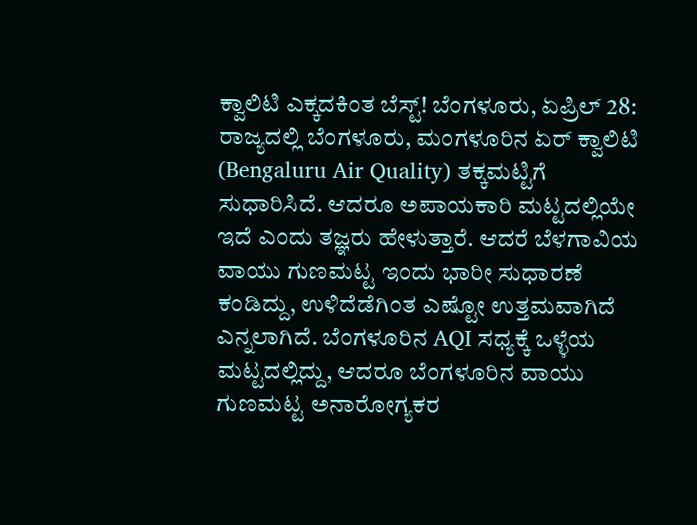ಕ್ವಾಲಿಟಿ ಎಕ್ಕದಕಿಂತ ಬೆಸ್ಟ್! ಬೆಂಗಳೂರು, ಏಪ್ರಿಲ್ 28: ರಾಜ್ಯದಲ್ಲಿ ಬೆಂಗಳೂರು, ಮಂಗಳೂರಿನ ಏರ್ ಕ್ವಾಲಿಟಿ (Bengaluru Air Quality) ತಕ್ಕಮಟ್ಟಿಗೆ ಸುಧಾರಿಸಿದೆ. ಆದರೂ ಅಪಾಯಕಾರಿ ಮಟ್ಟದಲ್ಲಿಯೇ ಇದೆ ಎಂದು ತಜ್ಞರು ಹೇಳುತ್ತಾರೆ. ಆದರೆ ಬೆಳಗಾವಿಯ ವಾಯು ಗುಣಮಟ್ಟ ಇಂದು ಭಾರೀ ಸುಧಾರಣೆ ಕಂಡಿದ್ದು, ಉಳಿದೆಡೆಗಿಂತ ಎಷ್ಟೋ ಉತ್ತಮವಾಗಿದೆ ಎನ್ನಲಾಗಿದೆ. ಬೆಂಗಳೂರಿನ AQI ಸಧ್ಯಕ್ಕೆ ಒಳ್ಳೆಯ ಮಟ್ಟದಲ್ಲಿದ್ದು, ಆದರೂ ಬೆಂಗಳೂರಿನ ವಾಯು ಗುಣಮಟ್ಟ ಅನಾರೋಗ್ಯಕರ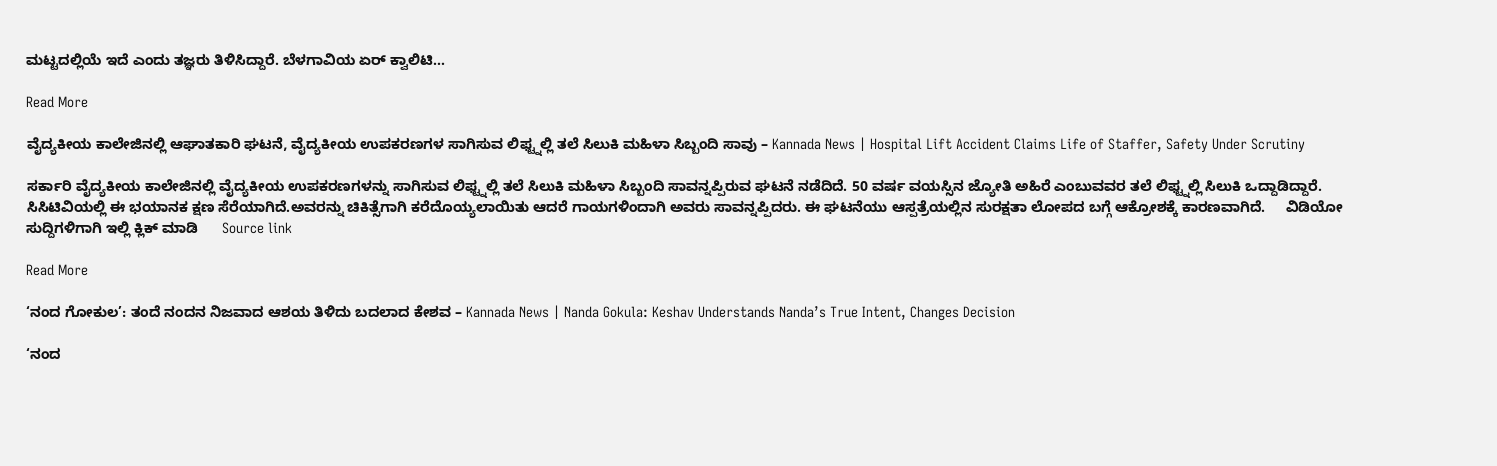ಮಟ್ಟದಲ್ಲಿಯೆ ಇದೆ ಎಂದು ತಜ್ಞರು ತಿಳಿಸಿದ್ದಾರೆ. ಬೆಳಗಾವಿಯ ಏರ್ ಕ್ವಾಲಿಟಿ…

Read More

ವೈದ್ಯಕೀಯ ಕಾಲೇಜಿನಲ್ಲಿ ಆಘಾತಕಾರಿ ಘಟನೆ, ವೈದ್ಯಕೀಯ ಉಪಕರಣಗಳ ಸಾಗಿಸುವ ಲಿಫ್ಟ್ನಲ್ಲಿ ತಲೆ ಸಿಲುಕಿ ಮಹಿಳಾ ಸಿಬ್ಬಂದಿ ಸಾವು – Kannada News | Hospital Lift Accident Claims Life of Staffer, Safety Under Scrutiny

ಸರ್ಕಾರಿ ವೈದ್ಯಕೀಯ ಕಾಲೇಜಿನಲ್ಲಿ ವೈದ್ಯಕೀಯ ಉಪಕರಣಗಳನ್ನು ಸಾಗಿಸುವ ಲಿಫ್ಟ್ನಲ್ಲಿ ತಲೆ ಸಿಲುಕಿ ಮಹಿಳಾ ಸಿಬ್ಬಂದಿ ಸಾವನ್ನಪ್ಪಿರುವ ಘಟನೆ ನಡೆದಿದೆ. 50 ವರ್ಷ ವಯಸ್ಸಿನ ಜ್ಯೋತಿ ಅಹಿರೆ ಎಂಬುವವರ ತಲೆ ಲಿಫ್ಟ್ನಲ್ಲಿ ಸಿಲುಕಿ ಒದ್ದಾಡಿದ್ದಾರೆ. ಸಿಸಿಟಿವಿಯಲ್ಲಿ ಈ ಭಯಾನಕ ಕ್ಷಣ ಸೆರೆಯಾಗಿದೆ.ಅವರನ್ನು ಚಿಕಿತ್ಸೆಗಾಗಿ ಕರೆದೊಯ್ಯಲಾಯಿತು ಆದರೆ ಗಾಯಗಳಿಂದಾಗಿ ಅವರು ಸಾವನ್ನಪ್ಪಿದರು. ಈ ಘಟನೆಯು ಆಸ್ಪತ್ರೆಯಲ್ಲಿನ ಸುರಕ್ಷತಾ ಲೋಪದ ಬಗ್ಗೆ ಆಕ್ರೋಶಕ್ಕೆ ಕಾರಣವಾಗಿದೆ.     ವಿಡಿಯೋ ಸುದ್ದಿಗಳಿಗಾಗಿ ಇಲ್ಲಿ ಕ್ಲಿಕ್ ಮಾಡಿ      Source link

Read More

‘ನಂದ ಗೋಕುಲ’: ತಂದೆ ನಂದನ ನಿಜವಾದ ಆಶಯ ತಿಳಿದು ಬದಲಾದ ಕೇಶವ – Kannada News | Nanda Gokula: Keshav Understands Nanda’s True Intent, Changes Decision

‘ನಂದ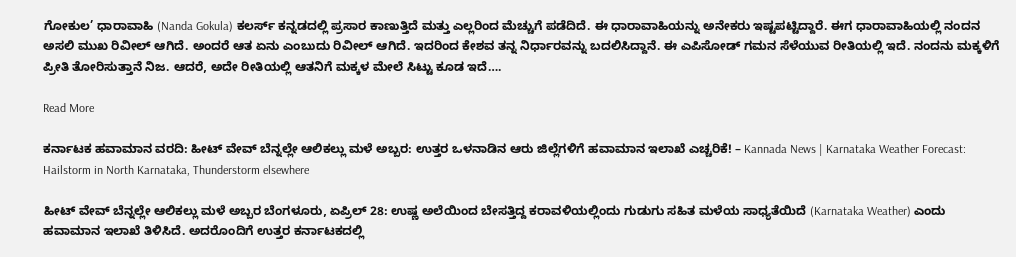ಗೋಕುಲ’ ಧಾರಾವಾಹಿ (Nanda Gokula) ಕಲರ್ಸ್ ಕನ್ನಡದಲ್ಲಿ ಪ್ರಸಾರ ಕಾಣುತ್ತಿದೆ ಮತ್ತು ಎಲ್ಲರಿಂದ ಮೆಚ್ಚುಗೆ ಪಡೆದಿದೆ. ಈ ಧಾರಾವಾಹಿಯನ್ನು ಅನೇಕರು ಇಷ್ಟಪಟ್ಟಿದ್ದಾರೆ. ಈಗ ಧಾರಾವಾಹಿಯಲ್ಲಿ ನಂದನ ಅಸಲಿ ಮುಖ ರಿವೀಲ್ ಆಗಿದೆ. ಅಂದರೆ ಆತ ಏನು ಎಂಬುದು ರಿವೀಲ್ ಆಗಿದೆ. ಇದರಿಂದ ಕೇಶವ ತನ್ನ ನಿರ್ಧಾರವನ್ನು ಬದಲಿಸಿದ್ದಾನೆ. ಈ ಎಪಿಸೋಡ್ ಗಮನ ಸೆಳೆಯುವ ರೀತಿಯಲ್ಲಿ ಇದೆ. ನಂದನು ಮಕ್ಕಳಿಗೆ ಪ್ರೀತಿ ತೋರಿಸುತ್ತಾನೆ ನಿಜ. ಆದರೆ, ಅದೇ ರೀತಿಯಲ್ಲಿ ಆತನಿಗೆ ಮಕ್ಕಳ ಮೇಲೆ ಸಿಟ್ಟು ಕೂಡ ಇದೆ….

Read More

ಕರ್ನಾಟಕ ಹವಾಮಾನ ವರದಿ: ಹೀಟ್ ವೇವ್ ಬೆನ್ನಲ್ಲೇ ಆಲಿಕಲ್ಲು ಮಳೆ ಅಬ್ಬರ: ಉತ್ತರ ಒಳನಾಡಿನ ಆರು ಜಿಲ್ಲೆಗಳಿಗೆ ಹವಾಮಾನ ಇಲಾಖೆ ಎಚ್ಚರಿಕೆ! – Kannada News | Karnataka Weather Forecast: Hailstorm in North Karnataka, Thunderstorm elsewhere

ಹೀಟ್ ವೇವ್ ಬೆನ್ನಲ್ಲೇ ಆಲಿಕಲ್ಲು ಮಳೆ ಅಬ್ಬರ ಬೆಂಗಳೂರು, ಏಪ್ರಿಲ್ 28: ಉಷ್ಣ ಅಲೆಯಿಂದ ಬೇಸತ್ತಿದ್ದ ಕರಾವಳಿಯಲ್ಲಿಂದು ಗುಡುಗು ಸಹಿತ ಮಳೆಯ ಸಾಧ್ಯತೆಯಿದೆ (Karnataka Weather) ಎಂದು ಹವಾಮಾನ ಇಲಾಖೆ ತಿಳಿಸಿದೆ. ಅದರೊಂದಿಗೆ ಉತ್ತರ ಕರ್ನಾಟಕದಲ್ಲಿ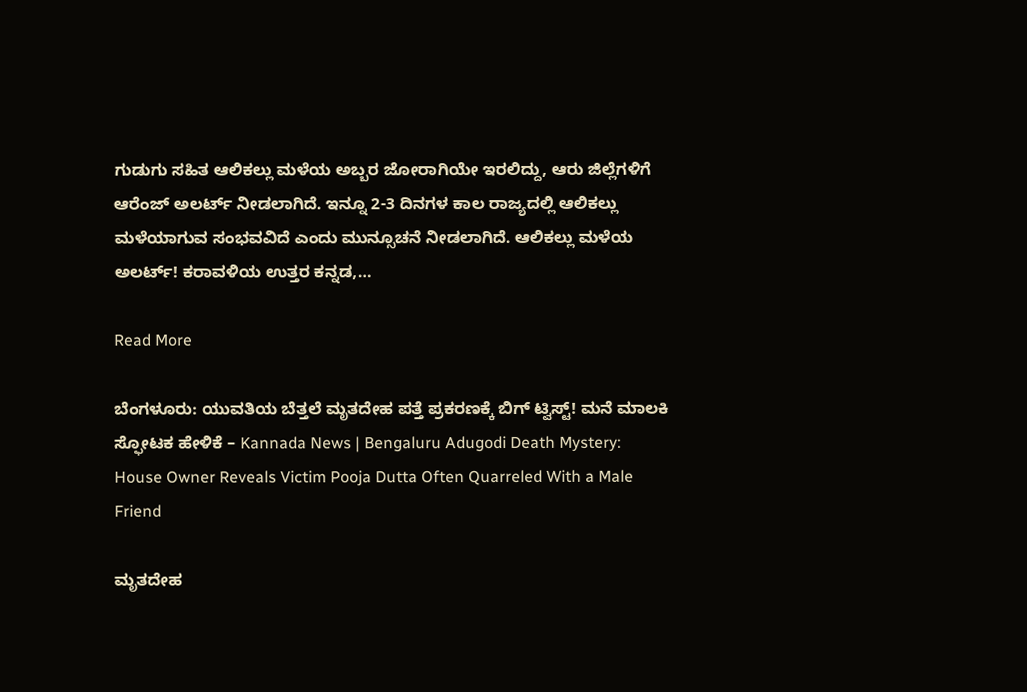ಗುಡುಗು ಸಹಿತ ಆಲಿಕಲ್ಲು ಮಳೆಯ ಅಬ್ಬರ ಜೋರಾಗಿಯೇ ಇರಲಿದ್ದು, ಆರು ಜಿಲ್ಲೆಗಳಿಗೆ ಆರೆಂಜ್ ಅಲರ್ಟ್ ನೀಡಲಾಗಿದೆ. ಇನ್ನೂ 2-3 ದಿನಗಳ ಕಾಲ ರಾಜ್ಯದಲ್ಲಿ ಆಲಿಕಲ್ಲು ಮಳೆಯಾಗುವ ಸಂಭವವಿದೆ ಎಂದು ಮುನ್ಸೂಚನೆ ನೀಡಲಾಗಿದೆ. ಆಲಿಕಲ್ಲು ಮಳೆಯ ಅಲರ್ಟ್! ಕರಾವಳಿಯ ಉತ್ತರ ಕನ್ನಡ,…

Read More

ಬೆಂಗಳೂರು: ಯುವತಿಯ ಬೆತ್ತಲೆ ಮೃತದೇಹ ಪತ್ತೆ ಪ್ರಕರಣಕ್ಕೆ ಬಿಗ್ ಟ್ವಿಸ್ಟ್! ಮನೆ ಮಾಲಕಿ ಸ್ಫೋಟಕ ಹೇಳಿಕೆ – Kannada News | Bengaluru Adugodi Death Mystery: House Owner Reveals Victim Pooja Dutta Often Quarreled With a Male Friend

ಮೃತದೇಹ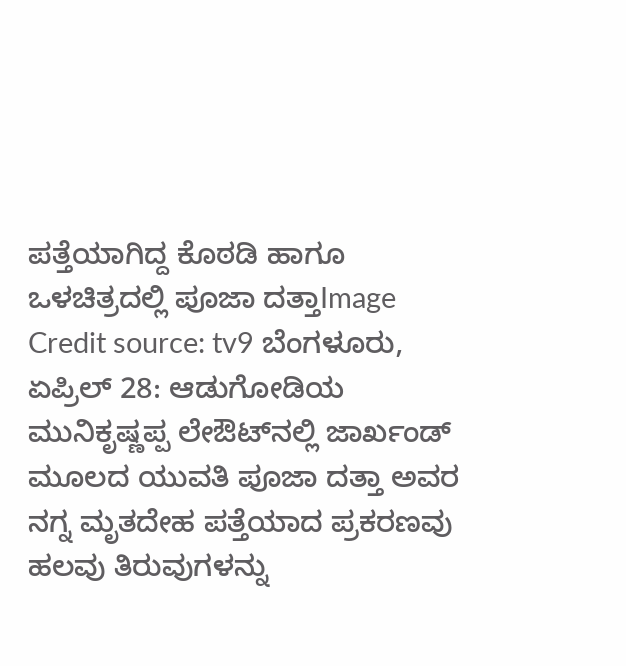ಪತ್ತೆಯಾಗಿದ್ದ ಕೊಠಡಿ ಹಾಗೂ ಒಳಚಿತ್ರದಲ್ಲಿ ಪೂಜಾ ದತ್ತಾImage Credit source: tv9 ಬೆಂಗಳೂರು, ಏಪ್ರಿಲ್ 28: ಆಡುಗೋಡಿಯ ಮುನಿಕೃಷ್ಣಪ್ಪ ಲೇಔಟ್‌ನಲ್ಲಿ ಜಾರ್ಖಂಡ್ ಮೂಲದ ಯುವತಿ ಪೂಜಾ ದತ್ತಾ ಅವರ ನಗ್ನ ಮೃತದೇಹ ಪತ್ತೆಯಾದ ಪ್ರಕರಣವು ಹಲವು ತಿರುವುಗಳನ್ನು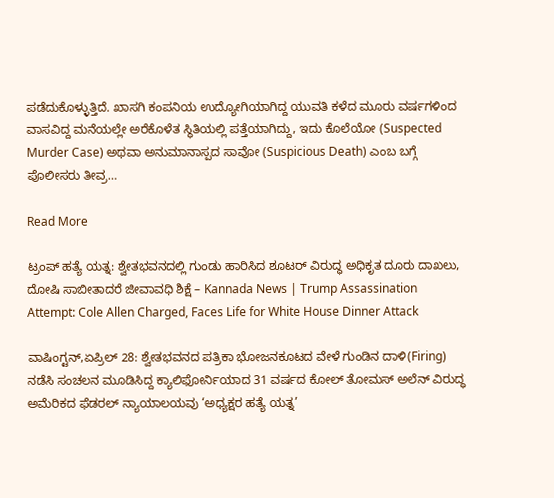ಪಡೆದುಕೊಳ್ಳುತ್ತಿದೆ. ಖಾಸಗಿ ಕಂಪನಿಯ ಉದ್ಯೋಗಿಯಾಗಿದ್ದ ಯುವತಿ ಕಳೆದ ಮೂರು ವರ್ಷಗಳಿಂದ ವಾಸವಿದ್ದ ಮನೆಯಲ್ಲೇ ಅರೆಕೊಳೆತ ಸ್ಥಿತಿಯಲ್ಲಿ ಪತ್ತೆಯಾಗಿದ್ದು, ಇದು ಕೊಲೆಯೋ (Suspected Murder Case) ಅಥವಾ ಅನುಮಾನಾಸ್ಪದ ಸಾವೋ (Suspicious Death) ಎಂಬ ಬಗ್ಗೆ ಪೊಲೀಸರು ತೀವ್ರ…

Read More

ಟ್ರಂಪ್ ಹತ್ಯೆ ಯತ್ನ: ಶ್ವೇತಭವನದಲ್ಲಿ ಗುಂಡು ಹಾರಿಸಿದ ಶೂಟರ್ ವಿರುದ್ಧ ಅಧಿಕೃತ ದೂರು ದಾಖಲು, ದೋಷಿ ಸಾಬೀತಾದರೆ ಜೀವಾವಧಿ ಶಿಕ್ಷೆ – Kannada News | Trump Assassination Attempt: Cole Allen Charged, Faces Life for White House Dinner Attack

ವಾಷಿಂಗ್ಟನ್,ಏಪ್ರಿಲ್ 28: ಶ್ವೇತಭವನದ ಪತ್ರಿಕಾ ಭೋಜನಕೂಟದ ವೇಳೆ ಗುಂಡಿನ ದಾಳಿ(Firing) ನಡೆಸಿ ಸಂಚಲನ ಮೂಡಿಸಿದ್ದ ಕ್ಯಾಲಿಫೋರ್ನಿಯಾದ 31 ವರ್ಷದ ಕೋಲ್ ತೋಮಸ್ ಅಲೆನ್ ವಿರುದ್ಧ ಅಮೆರಿಕದ ಫೆಡರಲ್ ನ್ಯಾಯಾಲಯವು ‘ಅಧ್ಯಕ್ಷರ ಹತ್ಯೆ ಯತ್ನ’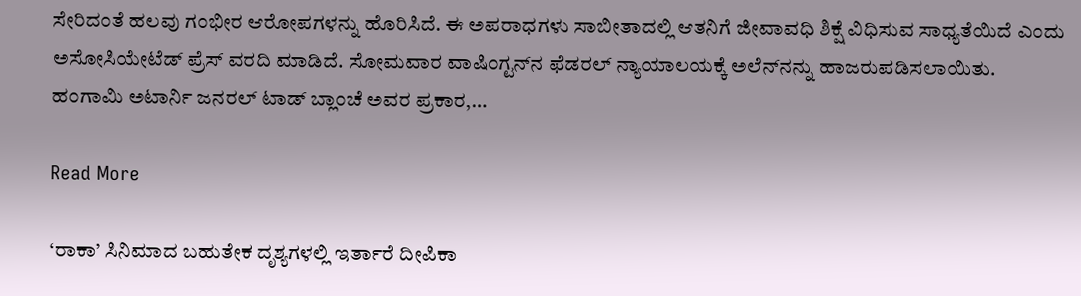ಸೇರಿದಂತೆ ಹಲವು ಗಂಭೀರ ಆರೋಪಗಳನ್ನು ಹೊರಿಸಿದೆ. ಈ ಅಪರಾಧಗಳು ಸಾಬೀತಾದಲ್ಲಿ ಆತನಿಗೆ ಜೀವಾವಧಿ ಶಿಕ್ಷೆ ವಿಧಿಸುವ ಸಾಧ್ಯತೆಯಿದೆ ಎಂದು ಅಸೋಸಿಯೇಟೆಡ್ ಪ್ರೆಸ್ ವರದಿ ಮಾಡಿದೆ. ಸೋಮವಾರ ವಾಷಿಂಗ್ಟನ್‌ನ ಫೆಡರಲ್ ನ್ಯಾಯಾಲಯಕ್ಕೆ ಅಲೆನ್‌ನನ್ನು ಹಾಜರುಪಡಿಸಲಾಯಿತು. ಹಂಗಾಮಿ ಅಟಾರ್ನಿ ಜನರಲ್ ಟಾಡ್ ಬ್ಲಾಂಚೆ ಅವರ ಪ್ರಕಾರ,…

Read More

‘ರಾಕಾ’ ಸಿನಿಮಾದ ಬಹುತೇಕ ದೃಶ್ಯಗಳಲ್ಲಿ ಇರ್ತಾರೆ ದೀಪಿಕಾ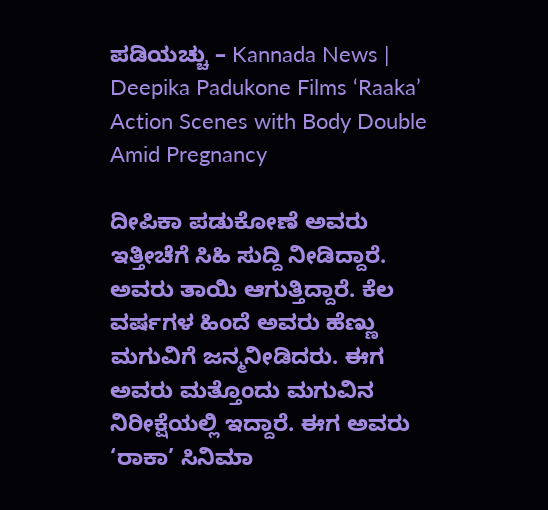ಪಡಿಯಚ್ಚು – Kannada News | Deepika Padukone Films ‘Raaka’ Action Scenes with Body Double Amid Pregnancy

ದೀಪಿಕಾ ಪಡುಕೋಣೆ ಅವರು ಇತ್ತೀಚೆಗೆ ಸಿಹಿ ಸುದ್ದಿ ನೀಡಿದ್ದಾರೆ. ಅವರು ತಾಯಿ ಆಗುತ್ತಿದ್ದಾರೆ. ಕೆಲ ವರ್ಷಗಳ ಹಿಂದೆ ಅವರು ಹೆಣ್ಣು ಮಗುವಿಗೆ ಜನ್ಮನೀಡಿದರು. ಈಗ ಅವರು ಮತ್ತೊಂದು ಮಗುವಿನ ನಿರೀಕ್ಷೆಯಲ್ಲಿ ಇದ್ದಾರೆ. ಈಗ ಅವರು ‘ರಾಕಾ’ ಸಿನಿಮಾ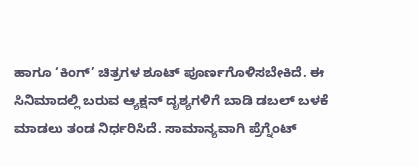ಹಾಗೂ ‘ಕಿಂಗ್’ ಚಿತ್ರಗಳ ಶೂಟ್ ಪೂರ್ಣಗೊಳಿಸಬೇಕಿದೆ. ಈ ಸಿನಿಮಾದಲ್ಲಿ ಬರುವ ಆ್ಯಕ್ಷನ್ ದೃಶ್ಯಗಳಿಗೆ ಬಾಡಿ ಡಬಲ್ ಬಳಕೆ ಮಾಡಲು ತಂಡ ನಿರ್ಧರಿಸಿದೆ. ಸಾಮಾನ್ಯವಾಗಿ ಪ್ರೆಗ್ನೆಂಟ್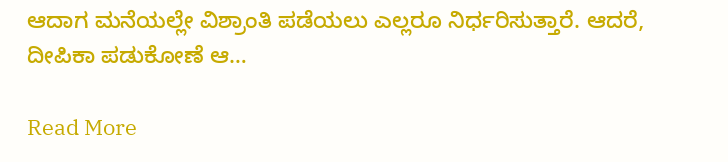ಆದಾಗ ಮನೆಯಲ್ಲೇ ವಿಶ್ರಾಂತಿ ಪಡೆಯಲು ಎಲ್ಲರೂ ನಿರ್ಧರಿಸುತ್ತಾರೆ. ಆದರೆ, ದೀಪಿಕಾ ಪಡುಕೋಣೆ ಆ…

Read More